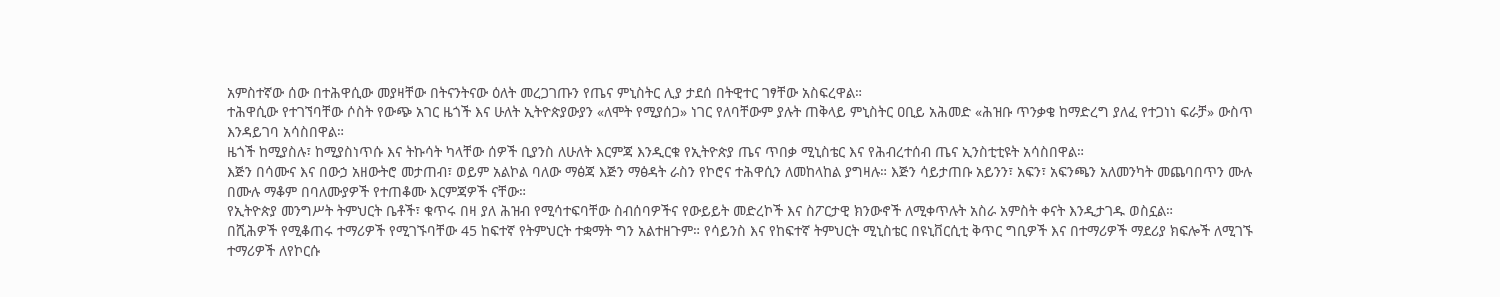አምስተኛው ሰው በተሕዋሲው መያዛቸው በትናንትናው ዕለት መረጋገጡን የጤና ምኒስትር ሊያ ታደሰ በትዊተር ገፃቸው አስፍረዋል።
ተሕዋሲው የተገኘባቸው ሶስት የውጭ አገር ዜጎች እና ሁለት ኢትዮጵያውያን «ለሞት የሚያሰጋ» ነገር የለባቸውም ያሉት ጠቅላይ ምኒስትር ዐቢይ አሕመድ «ሕዝቡ ጥንቃቄ ከማድረግ ያለፈ የተጋነነ ፍራቻ» ውስጥ እንዳይገባ አሳስበዋል።
ዜጎች ከሚያስሉ፣ ከሚያስነጥሱ እና ትኩሳት ካላቸው ሰዎች ቢያንስ ለሁለት እርምጃ እንዲርቁ የኢትዮጵያ ጤና ጥበቃ ሚኒስቴር እና የሕብረተሰብ ጤና ኢንስቲቲዩት አሳስበዋል።
እጅን በሳሙና እና በውኃ አዘውትሮ መታጠብ፣ ወይም አልኮል ባለው ማፅጃ እጅን ማፅዳት ራስን የኮሮና ተሕዋሲን ለመከላከል ያግዛሉ። እጅን ሳይታጠቡ አይንን፣ አፍን፣ አፍንጫን አለመንካት መጨባበጥን ሙሉ በሙሉ ማቆም በባለሙያዎች የተጠቆሙ እርምጃዎች ናቸው።
የኢትዮጵያ መንግሥት ትምህርት ቤቶች፣ ቁጥሩ በዛ ያለ ሕዝብ የሚሳተፍባቸው ስብሰባዎችና የውይይት መድረኮች እና ስፖርታዊ ክንውኖች ለሚቀጥሉት አስራ አምስት ቀናት እንዲታገዱ ወስኗል።
በሺሕዎች የሚቆጠሩ ተማሪዎች የሚገኙባቸው 45 ከፍተኛ የትምህርት ተቋማት ግን አልተዘጉም። የሳይንስ እና የከፍተኛ ትምህርት ሚኒስቴር በዩኒቨርሲቲ ቅጥር ግቢዎች እና በተማሪዎች ማደሪያ ክፍሎች ለሚገኙ ተማሪዎች ለየኮርሱ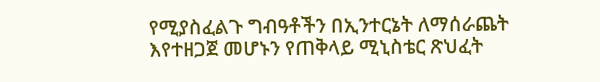የሚያስፈልጉ ግብዓቶችን በኢንተርኔት ለማሰራጨት እየተዘጋጀ መሆኑን የጠቅላይ ሚኒስቴር ጽህፈት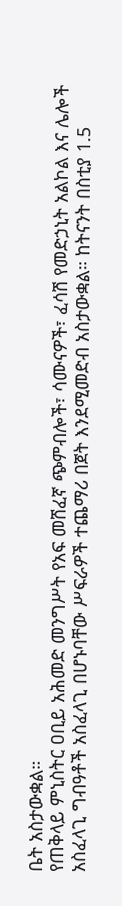ቤት አስታውቋል።
የጠቅላይ ምኒስትር ዐቢይ አሕመድ መንግሥት የአፍ መሸፈኛ ጭምብሎች፣ ሳሙናዎች፣ ፈሳሽ የመድኃኒት አልኮል እና ሌሎች አስፈላጊ ግብዓቶች አስፈላጊ በሆኑባቸው ሥፍራዎች ተጨማሪ በጀት እንደሚመድብ አስታውቋል። ከትናንት በስቲያ 1.5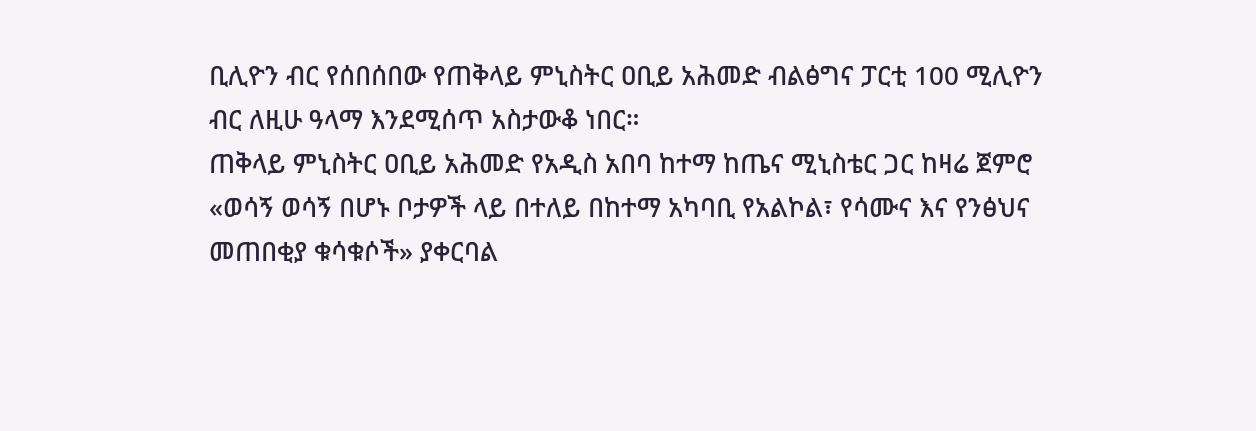ቢሊዮን ብር የሰበሰበው የጠቅላይ ምኒስትር ዐቢይ አሕመድ ብልፅግና ፓርቲ 100 ሚሊዮን ብር ለዚሁ ዓላማ እንደሚሰጥ አስታውቆ ነበር።
ጠቅላይ ምኒስትር ዐቢይ አሕመድ የአዲስ አበባ ከተማ ከጤና ሚኒስቴር ጋር ከዛሬ ጀምሮ «ወሳኝ ወሳኝ በሆኑ ቦታዎች ላይ በተለይ በከተማ አካባቢ የአልኮል፣ የሳሙና እና የንፅህና መጠበቂያ ቁሳቁሶች» ያቀርባል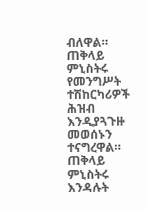ብለዋል።
ጠቅላይ ምኒስትሩ የመንግሥት ተሽከርካሪዎች ሕዝብ እንዲያጓጉዙ መወሰኑን ተናግረዋል። ጠቅላይ ምኒስትሩ እንዳሉት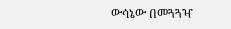ውሳኔው በመጓጓዣ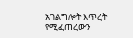አገልግሎት እጥረት የሚፈጠረውን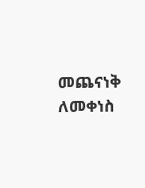መጨናነቅ ለመቀነስ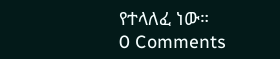የተላለፈ ነው።
0 Comments